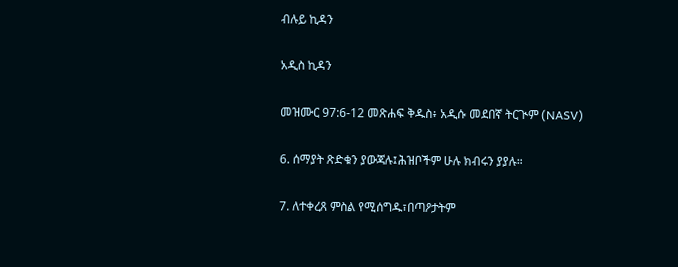ብሉይ ኪዳን

አዲስ ኪዳን

መዝሙር 97:6-12 መጽሐፍ ቅዱስ፥ አዲሱ መደበኛ ትርጒም (NASV)

6. ሰማያት ጽድቁን ያውጃሉ፤ሕዝቦችም ሁሉ ክብሩን ያያሉ።

7. ለተቀረጸ ምስል የሚሰግዱ፣በጣዖታትም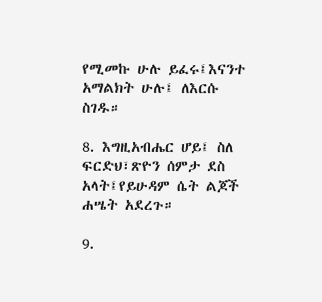የሚመኩ ሁሉ ይፈሩ፤እናንተ አማልክት ሁሉ፤ ለእርሱ ስገዱ።

8. እግዚአብሔር ሆይ፤ ስለ ፍርድህ፣ጽዮን ሰምታ ደስ አላት፤የይሁዳም ሴት ልጆች ሐሤት አደረጉ።

9.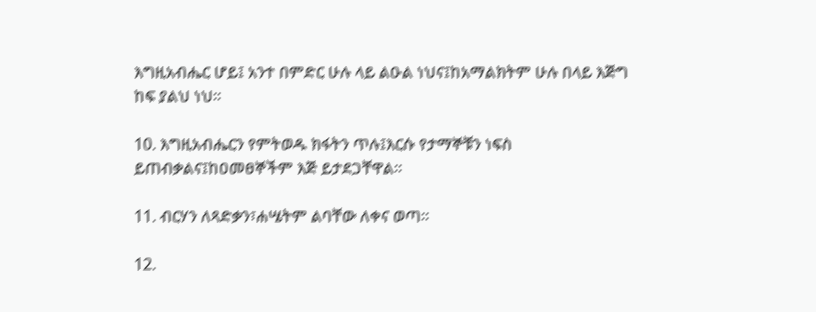እግዚአብሔር ሆይ፤ አንተ በምድር ሁሉ ላይ ልዑል ነህና፤ከአማልክትም ሁሉ በላይ እጅግ ከፍ ያልህ ነህ።

10. እግዚአብሔርን የምትወዱ ክፋትን ጥሉ፤እርሱ የታማኞቹን ነፍስ ይጠብቃልና፤ከዐመፀኞችም እጅ ይታደጋቸዋል።

11. ብርሃን ለጻድቃን፣ሐሤትም ልባቸው ለቀና ወጣ።

12.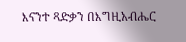እናንተ ጻድቃን በእግዚአብሔር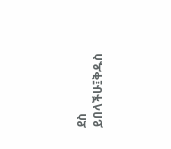ደስ ይበላችሁ፤ቅዱስ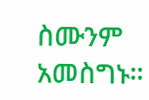ስሙንም አመስግኑ።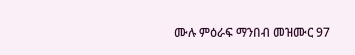ሙሉ ምዕራፍ ማንበብ መዝሙር 97